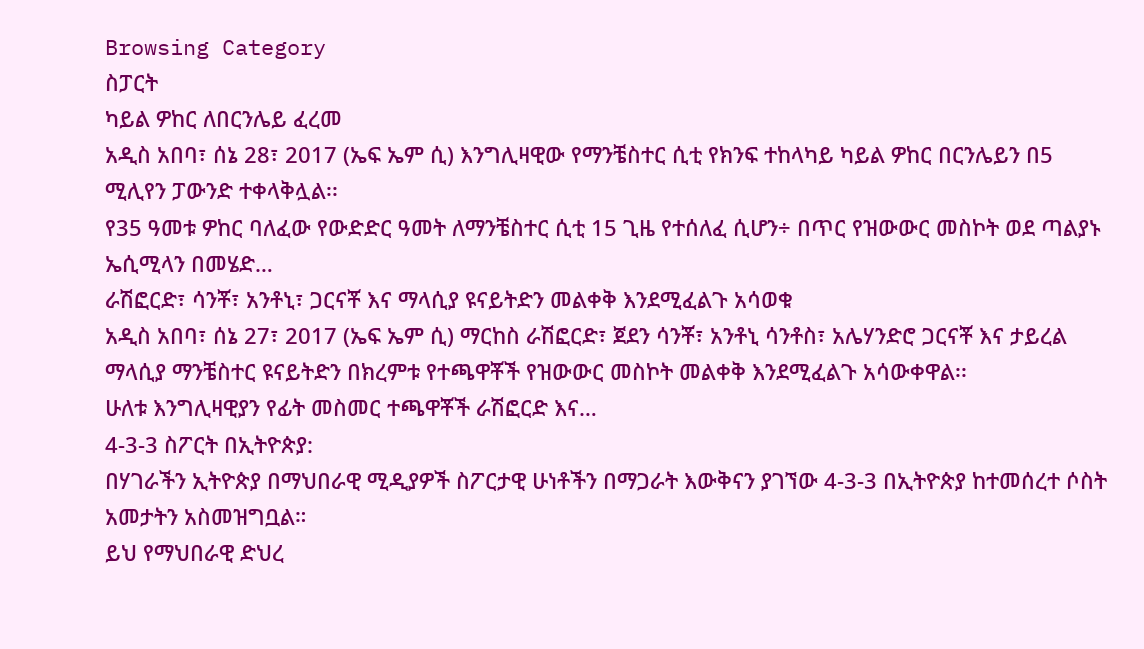Browsing Category
ስፓርት
ካይል ዎከር ለበርንሌይ ፈረመ
አዲስ አበባ፣ ሰኔ 28፣ 2017 (ኤፍ ኤም ሲ) እንግሊዛዊው የማንቼስተር ሲቲ የክንፍ ተከላካይ ካይል ዎከር በርንሌይን በ5 ሚሊየን ፓውንድ ተቀላቅሏል፡፡
የ35 ዓመቱ ዎከር ባለፈው የውድድር ዓመት ለማንቼስተር ሲቲ 15 ጊዜ የተሰለፈ ሲሆን÷ በጥር የዝውውር መስኮት ወደ ጣልያኑ ኤሲሚላን በመሄድ…
ራሽፎርድ፣ ሳንቾ፣ አንቶኒ፣ ጋርናቾ እና ማላሲያ ዩናይትድን መልቀቅ እንደሚፈልጉ አሳወቁ
አዲስ አበባ፣ ሰኔ 27፣ 2017 (ኤፍ ኤም ሲ) ማርከስ ራሽፎርድ፣ ጀደን ሳንቾ፣ አንቶኒ ሳንቶስ፣ አሌሃንድሮ ጋርናቾ እና ታይረል ማላሲያ ማንቼስተር ዩናይትድን በክረምቱ የተጫዋቾች የዝውውር መስኮት መልቀቅ እንደሚፈልጉ አሳውቀዋል፡፡
ሁለቱ እንግሊዛዊያን የፊት መስመር ተጫዋቾች ራሽፎርድ እና…
4-3-3 ስፖርት በኢትዮጵያ:
በሃገራችን ኢትዮጵያ በማህበራዊ ሚዲያዎች ስፖርታዊ ሁነቶችን በማጋራት እውቅናን ያገኘው 4-3-3 በኢትዮጵያ ከተመሰረተ ሶስት አመታትን አስመዝግቧል።
ይህ የማህበራዊ ድህረ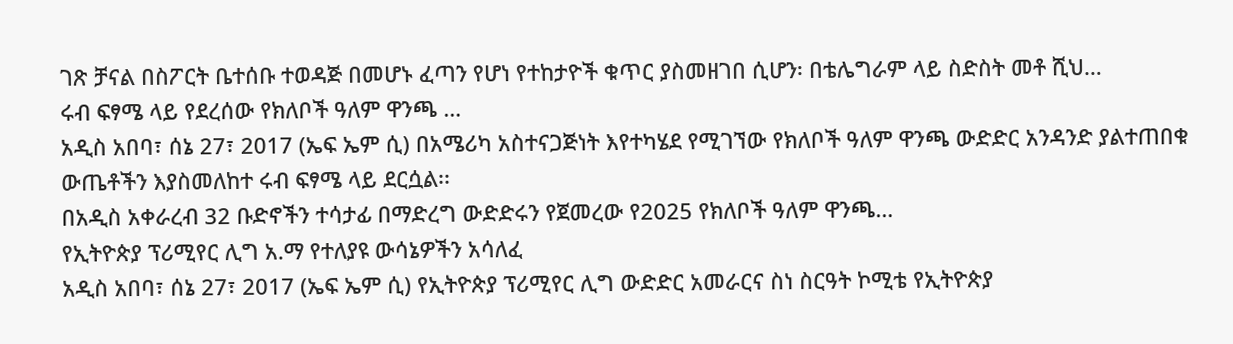ገጽ ቻናል በስፖርት ቤተሰቡ ተወዳጅ በመሆኑ ፈጣን የሆነ የተከታዮች ቁጥር ያስመዘገበ ሲሆን፡ በቴሌግራም ላይ ስድስት መቶ ሺህ…
ሩብ ፍፃሜ ላይ የደረሰው የክለቦች ዓለም ዋንጫ …
አዲስ አበባ፣ ሰኔ 27፣ 2017 (ኤፍ ኤም ሲ) በአሜሪካ አስተናጋጅነት እየተካሄደ የሚገኘው የክለቦች ዓለም ዋንጫ ውድድር አንዳንድ ያልተጠበቁ ውጤቶችን እያስመለከተ ሩብ ፍፃሜ ላይ ደርሷል፡፡
በአዲስ አቀራረብ 32 ቡድኖችን ተሳታፊ በማድረግ ውድድሩን የጀመረው የ2025 የክለቦች ዓለም ዋንጫ…
የኢትዮጵያ ፕሪሚየር ሊግ አ.ማ የተለያዩ ውሳኔዎችን አሳለፈ
አዲስ አበባ፣ ሰኔ 27፣ 2017 (ኤፍ ኤም ሲ) የኢትዮጵያ ፕሪሚየር ሊግ ውድድር አመራርና ስነ ስርዓት ኮሚቴ የኢትዮጵያ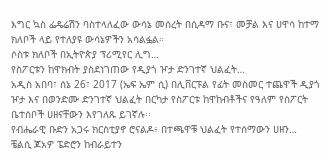እግር ኳስ ፌዴሬሽን ባስተላለፈው ውሳኔ መሰረት በሲዳማ ቡና፣ መቻል እና ሀዋሳ ከተማ ክለቦች ላይ የተለያዩ ውሳኔዎችን አሳልፏል።
ሶስቱ ክለቦች በኢትዮጵያ ፕሪሚየር ሊግ…
የስፖርቱን ከዋክብት ያስደነገጠው የዲያጎ ዦታ ድንገተኛ ህልፈት…
አዲስ አበባ፣ ሰኔ 26፣ 2017 (ኤፍ ኤም ሲ) በሊቨርፑል የፊት መስመር ተጨዋች ዲያጎ ዦታ እና በወንድሙ ድንገተኛ ህልፈት በርካታ የስፖርቱ ከዋከብቶችና የዓለም የስፖርት ቤተሰቦች ሀዘናቸውን እየገለጹ ይገኛሉ፡፡
የብሔራዊ ቡድን አጋሩ ክርስቲያኖ ሮናልዶ፥ በተጫዋቹ ህልፈት የተሰማውን ሀዘን…
ቼልሲ ጆአዎ ፔድሮን ከብራይተን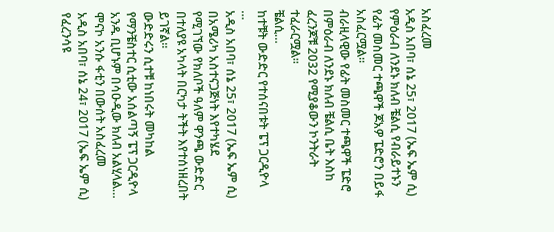አስፈረመ
አዲስ አበባ፣ ሰኔ 25፣ 2017 (ኤፍ ኤም ሲ) የምዕራብ ለንደኑ ክለብ ቼልሲ የብራይተኑን የፊት መስመር ተጫዋች ጆአዎ ፔድሮን በይፋ አስፈርሟል፡፡
ብራዚላዊው የፊት መስመር ተጫዋች ፔድሮ በምዕራብ ለንደኑ ክለብ ቼልሲ ቤት እስከ ፈረንጆቹ 2032 የሚያቆውን ኮንትራት ተፈራርሟል፡፡
ቼልሲ…
ከተቹት ውድድር የተሰናበቱት ፔፕ ጋርዲዮላ …
አዲስ አበባ፣ ሰኔ 25፣ 2017 (ኤፍ ኤም ሲ) በአሜሪካ አስተናጋጅነት እየተካሄደ የሚገኘው የክለቦች ዓለም ዋንጫ ውድድር በተለያዩ አካላት በርካታ ትችት እየተሰነዘረበት ይገኛል፡፡
ውድድሩን ሲተቹ ከነበሩት መካከል የማንቼስተር ሲቲው አሰልጣኝ ፔፕ ጋርዲዮላ አንዱ ቢሆኑም በሳዑዲው ክለብ አልሂላል…
ሞናኮ አንሱ ፋቲን በውሰት አስፈረመ
አዲስ አበባ፣ ሰኔ 24፣ 2017 (ኤፍ ኤም ሲ) የፈረንሳዩ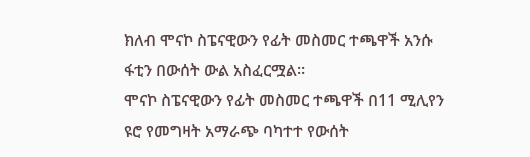ክለብ ሞናኮ ስፔናዊውን የፊት መስመር ተጫዋች አንሱ ፋቲን በውሰት ውል አስፈርሟል፡፡
ሞናኮ ስፔናዊውን የፊት መስመር ተጫዋች በ11 ሚሊየን ዩሮ የመግዛት አማራጭ ባካተተ የውሰት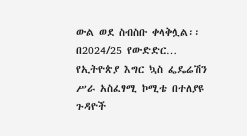ውል ወደ ስብስቡ ቀላቅሏል፡፡
በ2024/25 የውድድር…
የኢትዮጵያ እግር ኳስ ፌዴሬሽን ሥራ አስፈፃሚ ኮሚቴ በተለያዩ ጉዳዮች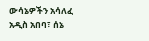ውሳኔዎችን አሳለፈ
አዲስ አበባ፣ ሰኔ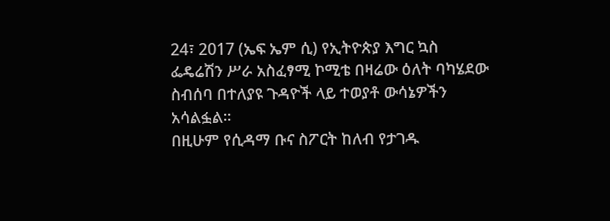24፣ 2017 (ኤፍ ኤም ሲ) የኢትዮጵያ እግር ኳስ ፌዴሬሽን ሥራ አስፈፃሚ ኮሚቴ በዛሬው ዕለት ባካሄደው ስብሰባ በተለያዩ ጉዳዮች ላይ ተወያቶ ውሳኔዎችን አሳልፏል።
በዚሁም የሲዳማ ቡና ስፖርት ከለብ የታገዱ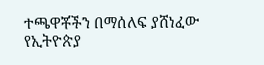ተጫዋቾችን በማሰለፍ ያሸነፈው የኢትዮጵያ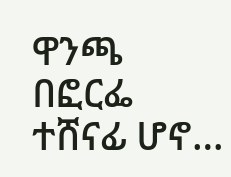ዋንጫ በፎርፌ ተሸናፊ ሆኖ…